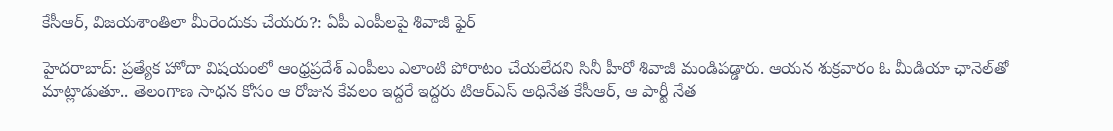కేసీఆర్, విజయశాంతిలా మీరెందుకు చేయరు?: ఏపీ ఎంపీలపై శివాజీ ఫైర్

హైదరాబాద్: ప్రత్యేక హోదా విషయంలో ఆంధ్రప్రదేశ్ ఎంపీలు ఎలాంటి పోరాటం చేయలేదని సినీ హీరో శివాజీ మండిపడ్డారు. ఆయన శుక్రవారం ఓ మీడియా ఛానెల్‌తో మాట్లాడుతూ.. తెలంగాణ సాధన కోసం ఆ రోజున కేవలం ఇద్దరే ఇద్దరు టిఆర్ఎస్ అధినేత కేసీఆర్, ఆ పార్టీ నేత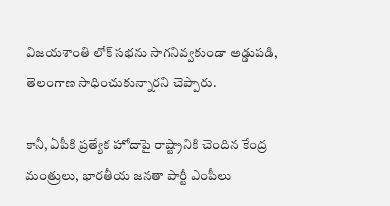విజయశాంతి లోక్ సభను సాగనివ్వకుండా అడ్డుపడి, తెలంగాణ సాధించుకున్నారని చెప్పారు.

కానీ, ఏపీకి ప్రత్యేక హోదాపై రాష్ట్రానికి చెందిన కేంద్ర మంత్రులు, భారతీయ జనతా పార్టీ ఎంపీలు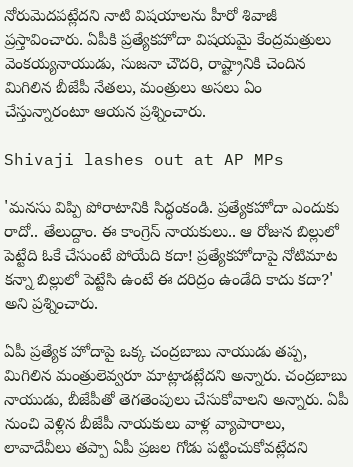నోరుమెదపట్లేదని నాటి విషయాలను హీరో శివాజీ ప్రస్తావించారు. ఏపీకి ప్రత్యేకహోదా విషయమై కేంద్రమత్రులు వెంకయ్యనాయుడు, సుజనా చౌదరి, రాష్ట్రానికి చెందిన మిగిలిన బీజేపీ నేతలు, మంత్రులు అసలు ఏం చేస్తున్నారంటూ ఆయన ప్రశ్నించారు.

Shivaji lashes out at AP MPs

'మనసు విప్పి పోరాటానికి సిద్ధంకండి. ప్రత్యేకహోదా ఎందుకు రాదో.. తేలుద్దాం. ఈ కాంగ్రెస్ నాయకులు.. ఆ రోజున బిల్లులో పెట్టేది ఓకే చేసుంటే పోయేది కదా! ప్రత్యేకహోదాపై నోటిమాట కన్నా బిల్లులో పెట్టేసి ఉంటే ఈ దరిద్రం ఉండేది కాదు కదా?' అని ప్రశ్నించారు.

ఏపీ ప్రత్యేక హోదాపై ఒక్క చంద్రబాబు నాయుడు తప్ప, మిగిలిన మంత్రులెవ్వరూ మాట్లాడట్లేదని అన్నారు. చంద్రబాబు నాయుడు, బీజేపీతో తెగతెంపులు చేసుకోవాలని అన్నారు. ఏపీ నుంచి వెళ్లిన బీజేపీ నాయకులు వాళ్ల వ్యాపారాలు, లావాదేవీలు తప్పా ఏపీ ప్రజల గోడు పట్టించుకోవట్లేదని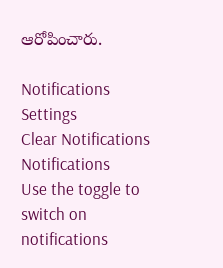ఆరోపించారు.

Notifications
Settings
Clear Notifications
Notifications
Use the toggle to switch on notifications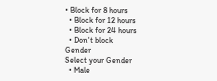• Block for 8 hours
  • Block for 12 hours
  • Block for 24 hours
  • Don't block
Gender
Select your Gender
  • Male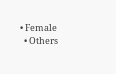• Female
  • Others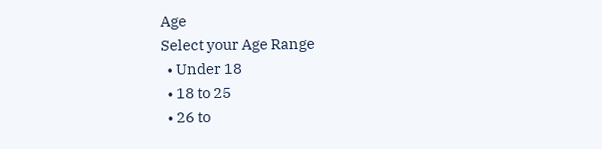Age
Select your Age Range
  • Under 18
  • 18 to 25
  • 26 to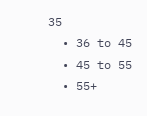35
  • 36 to 45
  • 45 to 55
  • 55+